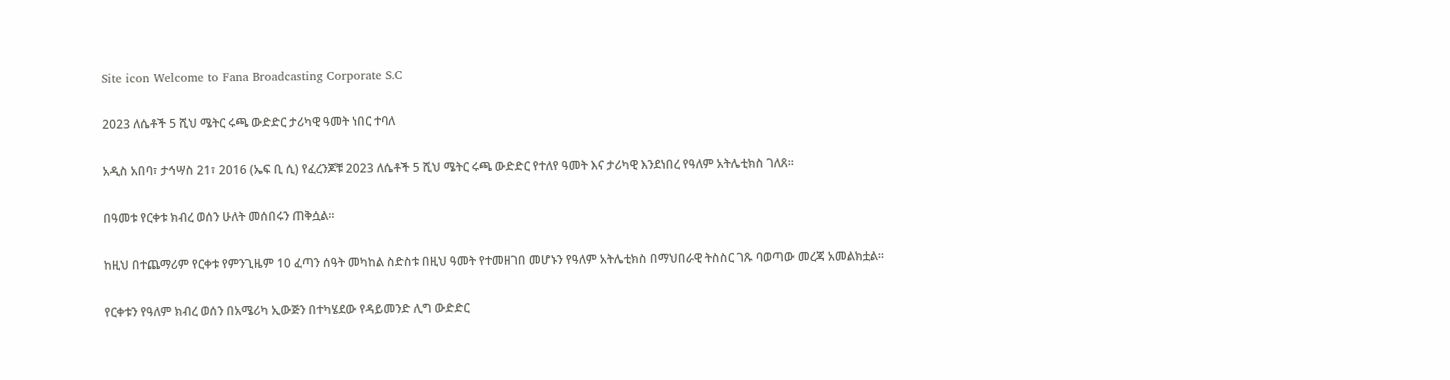Site icon Welcome to Fana Broadcasting Corporate S.C

2023 ለሴቶች 5 ሺህ ሜትር ሩጫ ውድድር ታሪካዊ ዓመት ነበር ተባለ

አዲስ አበባ፣ ታኅሣስ 21፣ 2016 (ኤፍ ቢ ሲ) የፈረንጆቹ 2023 ለሴቶች 5 ሺህ ሜትር ሩጫ ውድድር የተለየ ዓመት እና ታሪካዊ እንደነበረ የዓለም አትሌቲክስ ገለጸ።

በዓመቱ የርቀቱ ክብረ ወሰን ሁለት መሰበሩን ጠቅሷል።

ከዚህ በተጨማሪም የርቀቱ የምንጊዜም 10 ፈጣን ሰዓት መካከል ስድስቱ በዚህ ዓመት የተመዘገበ መሆኑን የዓለም አትሌቲክስ በማህበራዊ ትስስር ገጹ ባወጣው መረጃ አመልክቷል።

የርቀቱን የዓለም ክብረ ወሰን በአሜሪካ ኢውጅን በተካሄደው የዳይመንድ ሊግ ውድድር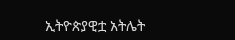ኢትዮጵያዊቷ አትሌት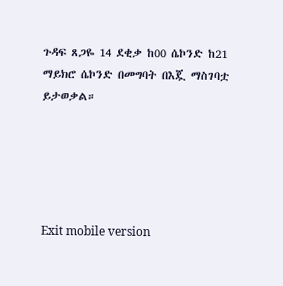ጉዳፍ ጸጋዬ 14 ደቂቃ ከ00 ሴኮንድ ከ21 ማይክሮ ሴኮንድ በመግባት በእጇ ማስገባቷ ይታወቃል።





Exit mobile version